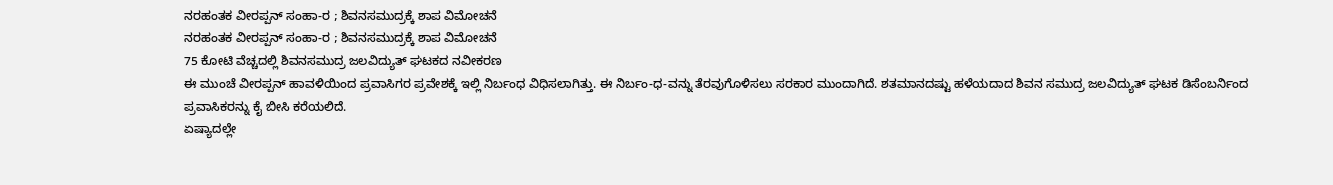ನರಹಂತಕ ವೀರಪ್ಪನ್ ಸಂಹಾ-ರ ; ಶಿವನಸಮುದ್ರಕ್ಕೆ ಶಾಪ ವಿಮೋಚನೆ
ನರಹಂತಕ ವೀರಪ್ಪನ್ ಸಂಹಾ-ರ ; ಶಿವನಸಮುದ್ರಕ್ಕೆ ಶಾಪ ವಿಮೋಚನೆ
75 ಕೋಟಿ ವೆಚ್ಚದಲ್ಲಿ ಶಿವನಸಮುದ್ರ ಜಲವಿದ್ಯುತ್ ಘಟಕದ ನವೀಕರಣ
ಈ ಮುಂಚೆ ವೀರಪ್ಪನ್ ಹಾವಳಿಯಿಂದ ಪ್ರವಾಸಿಗರ ಪ್ರವೇಶಕ್ಕೆ ಇಲ್ಲಿ ನಿರ್ಬಂಧ ವಿಧಿಸಲಾಗಿತ್ತು. ಈ ನಿರ್ಬಂ-ಧ-ವನ್ನು ತೆರವುಗೊಳಿಸಲು ಸರಕಾರ ಮುಂದಾಗಿದೆ. ಶತಮಾನದಷ್ಟು ಹಳೆಯದಾದ ಶಿವನ ಸಮುದ್ರ ಜಲವಿದ್ಯುತ್ ಘಟಕ ಡಿಸೆಂಬರ್ನಿಂದ ಪ್ರವಾಸಿಕರನ್ನು ಕೈ ಬೀಸಿ ಕರೆಯಲಿದೆ.
ಏಷ್ಯಾದಲ್ಲೇ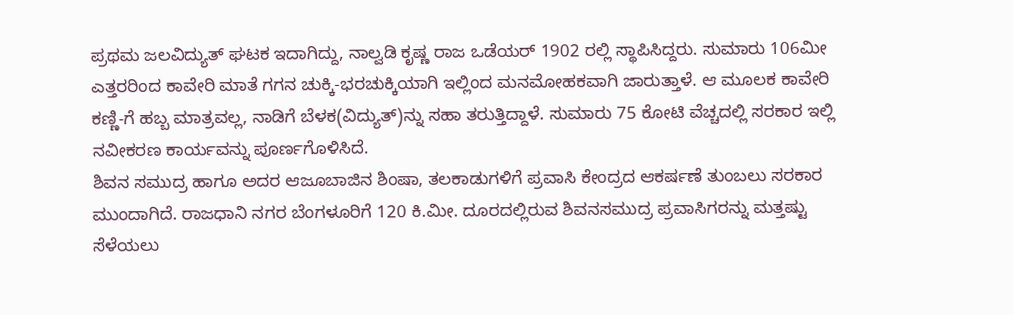ಪ್ರಥಮ ಜಲವಿದ್ಯುತ್ ಘಟಕ ಇದಾಗಿದ್ದು, ನಾಲ್ವಡಿ ಕೃಷ್ಣ ರಾಜ ಒಡೆಯರ್ 1902 ರಲ್ಲಿ ಸ್ಥಾಪಿಸಿದ್ದರು. ಸುಮಾರು 106ಮೀ ಎತ್ತರರಿಂದ ಕಾವೇರಿ ಮಾತೆ ಗಗನ ಚುಕ್ಕಿ-ಭರಚುಕ್ಕಿಯಾಗಿ ಇಲ್ಲಿಂದ ಮನಮೋಹಕವಾಗಿ ಜಾರುತ್ತಾಳೆ. ಆ ಮೂಲಕ ಕಾವೇರಿ ಕಣ್ಣಿ-ಗೆ ಹಬ್ಬ ಮಾತ್ರವಲ್ಲ, ನಾಡಿಗೆ ಬೆಳಕ(ವಿದ್ಯುತ್)ನ್ನು ಸಹಾ ತರುತ್ತಿದ್ದಾಳೆ. ಸುಮಾರು 75 ಕೋಟಿ ವೆಚ್ಚದಲ್ಲಿ ಸರಕಾರ ಇಲ್ಲಿ ನವೀಕರಣ ಕಾರ್ಯವನ್ನು ಪೂರ್ಣಗೊಳಿಸಿದೆ.
ಶಿವನ ಸಮುದ್ರ ಹಾಗೂ ಅದರ ಆಜೂಬಾಜಿನ ಶಿಂಷಾ, ತಲಕಾಡುಗಳಿಗೆ ಪ್ರವಾಸಿ ಕೇಂದ್ರದ ಆಕರ್ಷಣೆ ತುಂಬಲು ಸರಕಾರ ಮುಂದಾಗಿದೆ. ರಾಜಧಾನಿ ನಗರ ಬೆಂಗಳೂರಿಗೆ 120 ಕಿ.ಮೀ. ದೂರದಲ್ಲಿರುವ ಶಿವನಸಮುದ್ರ ಪ್ರವಾಸಿಗರನ್ನು ಮತ್ತಷ್ಟು ಸೆಳೆಯಲು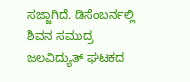ಸಜ್ಜಾಗಿದೆ. ಡಿಸೆಂಬರ್ನಲ್ಲಿ ಶಿವನ ಸಮುದ್ರ ಜಲವಿದ್ಯುತ್ ಘಟಕದ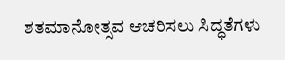ಶತಮಾನೋತ್ಸವ ಆಚರಿಸಲು ಸಿದ್ಧತೆಗಳು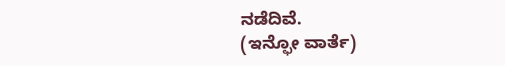ನಡೆದಿವೆ.
(ಇನ್ಫೋ ವಾರ್ತೆ)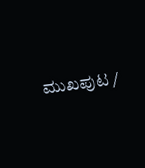ಮುಖಪುಟ /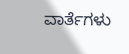ವಾರ್ತೆಗಳು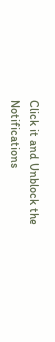Click it and Unblock the Notifications